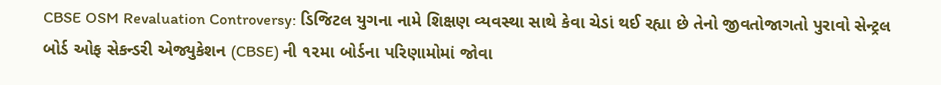CBSE OSM Revaluation Controversy: ડિજિટલ યુગના નામે શિક્ષણ વ્યવસ્થા સાથે કેવા ચેડાં થઈ રહ્યા છે તેનો જીવતોજાગતો પુરાવો સેન્ટ્રલ બોર્ડ ઓફ સેકન્ડરી એજ્યુકેશન (CBSE) ની ૧૨મા બોર્ડના પરિણામોમાં જોવા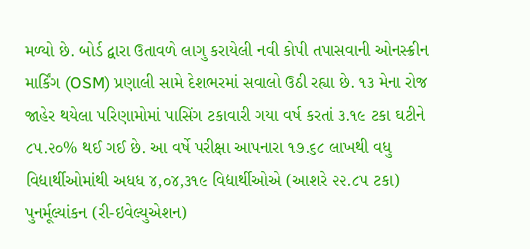મળ્યો છે. બોર્ડ દ્વારા ઉતાવળે લાગુ કરાયેલી નવી કોપી તપાસવાની ઓનસ્ક્રીન માર્કિંગ (OSM) પ્રણાલી સામે દેશભરમાં સવાલો ઉઠી રહ્યા છે. ૧૩ મેના રોજ જાહેર થયેલા પરિણામોમાં પાસિંગ ટકાવારી ગયા વર્ષ કરતાં ૩.૧૯ ટકા ઘટીને ૮૫.૨૦% થઈ ગઈ છે. આ વર્ષે પરીક્ષા આપનારા ૧૭.૬૮ લાખથી વધુ વિદ્યાર્થીઓમાંથી અધધ ૪,૦૪,૩૧૯ વિદ્યાર્થીઓએ (આશરે ૨૨.૮૫ ટકા) પુનર્મૂલ્યાંકન (રી-ઇવેલ્યુએશન)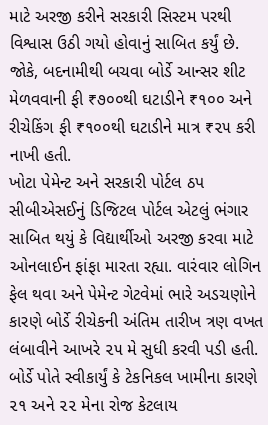માટે અરજી કરીને સરકારી સિસ્ટમ પરથી વિશ્વાસ ઉઠી ગયો હોવાનું સાબિત કર્યું છે. જોકે, બદનામીથી બચવા બોર્ડે આન્સર શીટ મેળવવાની ફી ₹૭૦૦થી ઘટાડીને ₹૧૦૦ અને રીચેકિંગ ફી ₹૧૦૦થી ઘટાડીને માત્ર ₹૨૫ કરી નાખી હતી.
ખોટા પેમેન્ટ અને સરકારી પોર્ટલ ઠપ
સીબીએસઈનું ડિજિટલ પોર્ટલ એટલું ભંગાર સાબિત થયું કે વિદ્યાર્થીઓ અરજી કરવા માટે ઓનલાઈન ફાંફા મારતા રહ્યા. વારંવાર લોગિન ફેલ થવા અને પેમેન્ટ ગેટવેમાં ભારે અડચણોને કારણે બોર્ડે રીચેકની અંતિમ તારીખ ત્રણ વખત લંબાવીને આખરે ૨૫ મે સુધી કરવી પડી હતી. બોર્ડે પોતે સ્વીકાર્યું કે ટેકનિકલ ખામીના કારણે ૨૧ અને ૨૨ મેના રોજ કેટલાય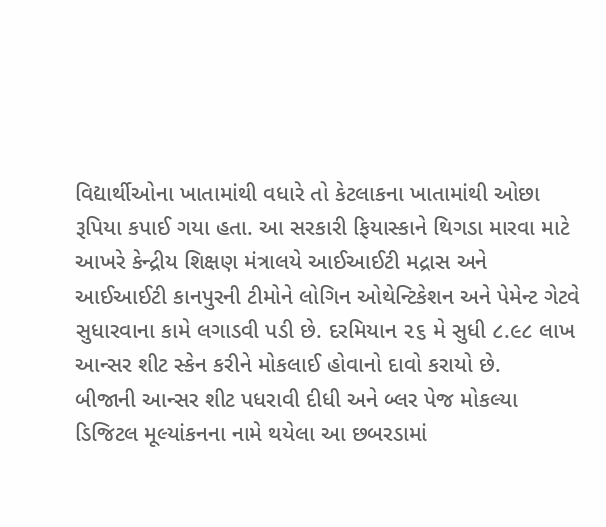વિદ્યાર્થીઓના ખાતામાંથી વધારે તો કેટલાકના ખાતામાંથી ઓછા રૂપિયા કપાઈ ગયા હતા. આ સરકારી ફિયાસ્કાને થિગડા મારવા માટે આખરે કેન્દ્રીય શિક્ષણ મંત્રાલયે આઈઆઈટી મદ્રાસ અને આઈઆઈટી કાનપુરની ટીમોને લોગિન ઓથેન્ટિકેશન અને પેમેન્ટ ગેટવે સુધારવાના કામે લગાડવી પડી છે. દરમિયાન ૨૬ મે સુધી ૮.૯૮ લાખ આન્સર શીટ સ્કેન કરીને મોકલાઈ હોવાનો દાવો કરાયો છે.
બીજાની આન્સર શીટ પધરાવી દીધી અને બ્લર પેજ મોકલ્યા
ડિજિટલ મૂલ્યાંકનના નામે થયેલા આ છબરડામાં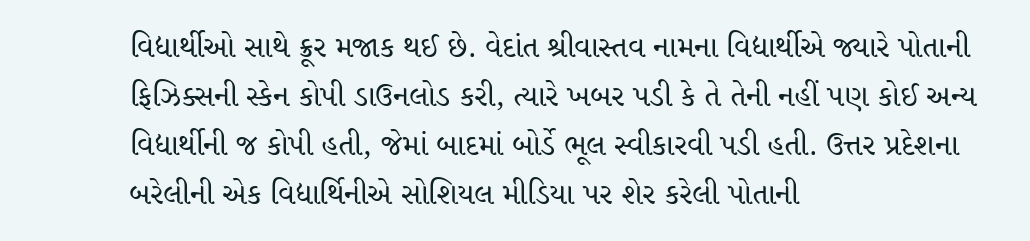વિદ્યાર્થીઓ સાથે ક્રૂર મજાક થઈ છે. વેદાંત શ્રીવાસ્તવ નામના વિદ્યાર્થીએ જ્યારે પોતાની ફિઝિક્સની સ્કેન કોપી ડાઉનલોડ કરી, ત્યારે ખબર પડી કે તે તેની નહીં પણ કોઈ અન્ય વિદ્યાર્થીની જ કોપી હતી, જેમાં બાદમાં બોર્ડે ભૂલ સ્વીકારવી પડી હતી. ઉત્તર પ્રદેશના બરેલીની એક વિદ્યાર્થિનીએ સોશિયલ મીડિયા પર શેર કરેલી પોતાની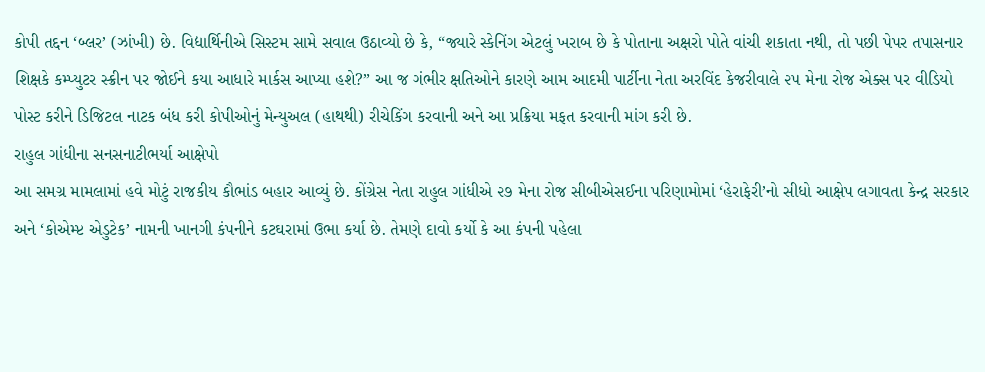કોપી તદ્દન ‘બ્લર’ (ઝાંખી) છે. વિદ્યાર્થિનીએ સિસ્ટમ સામે સવાલ ઉઠાવ્યો છે કે, “જ્યારે સ્કેનિંગ એટલું ખરાબ છે કે પોતાના અક્ષરો પોતે વાંચી શકાતા નથી, તો પછી પેપર તપાસનાર શિક્ષકે કમ્પ્યુટર સ્ક્રીન પર જોઈને કયા આધારે માર્કસ આપ્યા હશે?” આ જ ગંભીર ક્ષતિઓને કારણે આમ આદમી પાર્ટીના નેતા અરવિંદ કેજરીવાલે ૨૫ મેના રોજ એક્સ પર વીડિયો પોસ્ટ કરીને ડિજિટલ નાટક બંધ કરી કોપીઓનું મેન્યુઅલ (હાથથી) રીચેકિંગ કરવાની અને આ પ્રક્રિયા મફત કરવાની માંગ કરી છે.
રાહુલ ગાંધીના સનસનાટીભર્યા આક્ષેપો
આ સમગ્ર મામલામાં હવે મોટું રાજકીય કૌભાંડ બહાર આવ્યું છે. કોંગ્રેસ નેતા રાહુલ ગાંધીએ ૨૭ મેના રોજ સીબીએસઈના પરિણામોમાં ‘હેરાફેરી’નો સીધો આક્ષેપ લગાવતા કેન્દ્ર સરકાર અને ‘કોએમ્પ્ટ એડુટેક’ નામની ખાનગી કંપનીને કટઘરામાં ઉભા કર્યા છે. તેમણે દાવો કર્યો કે આ કંપની પહેલા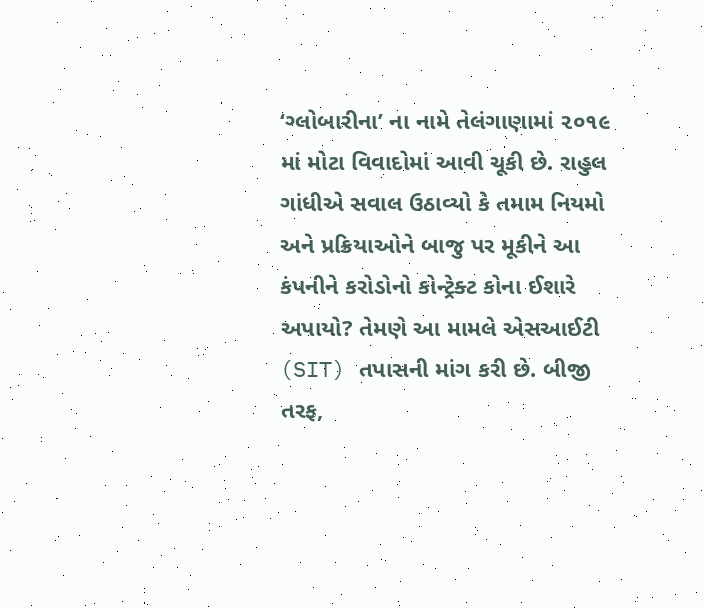‘ગ્લોબારીના’ ના નામે તેલંગાણામાં ૨૦૧૯ માં મોટા વિવાદોમાં આવી ચૂકી છે. રાહુલ ગાંધીએ સવાલ ઉઠાવ્યો કે તમામ નિયમો અને પ્રક્રિયાઓને બાજુ પર મૂકીને આ કંપનીને કરોડોનો કોન્ટ્રેક્ટ કોના ઈશારે અપાયો? તેમણે આ મામલે એસઆઈટી (SIT) તપાસની માંગ કરી છે. બીજી તરફ,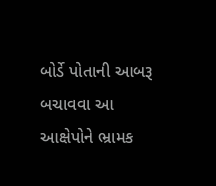બોર્ડે પોતાની આબરૂ બચાવવા આ આક્ષેપોને ભ્રામક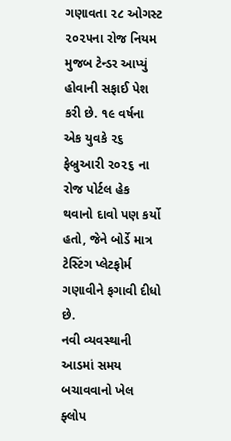ગણાવતા ૨૮ ઓગસ્ટ ૨૦૨૫ના રોજ નિયમ મુજબ ટેન્ડર આપ્યું હોવાની સફાઈ પેશ કરી છે. ૧૯ વર્ષના એક યુવકે ૨૬ ફેબ્રુઆરી ૨૦૨૬ ના રોજ પોર્ટલ હેક થવાનો દાવો પણ કર્યો હતો, જેને બોર્ડે માત્ર ટેસ્ટિંગ પ્લેટફોર્મ ગણાવીને ફગાવી દીધો છે.
નવી વ્યવસ્થાની આડમાં સમય બચાવવાનો ખેલ ફ્લોપ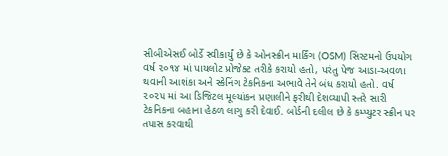સીબીએસઈ બોર્ડે સ્વીકાર્યું છે કે ઓનસ્ક્રીન માર્કિંગ (OSM) સિસ્ટમનો ઉપયોગ વર્ષ ૨૦૧૪ માં પાયલોટ પ્રોજેક્ટ તરીકે કરાયો હતો, પરંતુ પેજ આડા-અવળા થવાની આશંકા અને સ્કેનિંગ ટેકનિકના અભાવે તેને બંધ કરાયો હતો. વર્ષ ૨૦૨૫ માં આ ડિજિટલ મૂલ્યાંકન પ્રણાલીને ફરીથી દેશવ્યાપી સ્તરે સારી ટેકનિકના બહાના હેઠળ લાગુ કરી દેવાઈ. બોર્ડની દલીલ છે કે કમ્પ્યુટર સ્ક્રીન પર તપાસ કરવાથી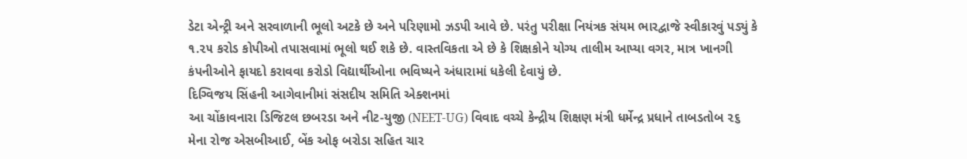ડેટા એન્ટ્રી અને સરવાળાની ભૂલો અટકે છે અને પરિણામો ઝડપી આવે છે. પરંતુ પરીક્ષા નિયંત્રક સંયમ ભારદ્વાજે સ્વીકારવું પડ્યું કે ૧.૨૫ કરોડ કોપીઓ તપાસવામાં ભૂલો થઈ શકે છે. વાસ્તવિકતા એ છે કે શિક્ષકોને યોગ્ય તાલીમ આપ્યા વગર, માત્ર ખાનગી કંપનીઓને ફાયદો કરાવવા કરોડો વિદ્યાર્થીઓના ભવિષ્યને અંધારામાં ધકેલી દેવાયું છે.
દિગ્વિજય સિંહની આગેવાનીમાં સંસદીય સમિતિ એક્શનમાં
આ ચોંકાવનારા ડિજિટલ છબરડા અને નીટ-યુજી (NEET-UG) વિવાદ વચ્ચે કેન્દ્રીય શિક્ષણ મંત્રી ધર્મેન્દ્ર પ્રધાને તાબડતોબ ૨૬ મેના રોજ એસબીઆઈ, બેંક ઓફ બરોડા સહિત ચાર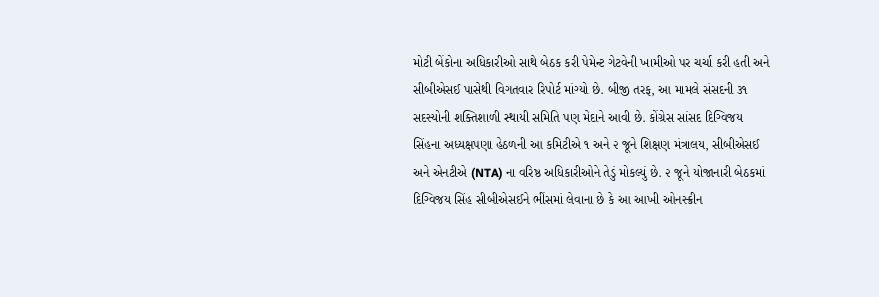મોટી બેંકોના અધિકારીઓ સાથે બેઠક કરી પેમેન્ટ ગેટવેની ખામીઓ પર ચર્ચા કરી હતી અને સીબીએસઈ પાસેથી વિગતવાર રિપોર્ટ માંગ્યો છે. બીજી તરફ, આ મામલે સંસદની ૩૧ સદસ્યોની શક્તિશાળી સ્થાયી સમિતિ પણ મેદાને આવી છે. કોંગ્રેસ સાંસદ દિગ્વિજય સિંહના અધ્યક્ષપણા હેઠળની આ કમિટીએ ૧ અને ૨ જૂને શિક્ષણ મંત્રાલય, સીબીએસઈ અને એનટીએ (NTA) ના વરિષ્ઠ અધિકારીઓને તેડું મોકલ્યું છે. ૨ જૂને યોજાનારી બેઠકમાં દિગ્વિજય સિંહ સીબીએસઈને ભીંસમાં લેવાના છે કે આ આખી ઓનસ્ક્રીન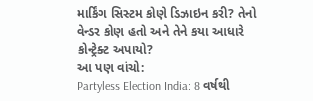માર્કિંગ સિસ્ટમ કોણે ડિઝાઇન કરી? તેનો વેન્ડર કોણ હતો અને તેને કયા આધારે કોન્ટ્રેક્ટ અપાયો?
આ પણ વાંચો:
Partyless Election India: 8 વર્ષથી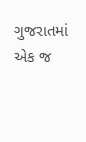ગુજરાતમાં એક જ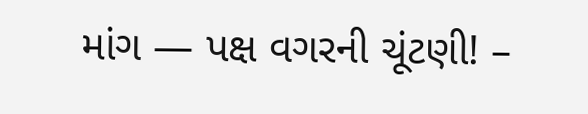માંગ — પક્ષ વગરની ચૂંટણી! –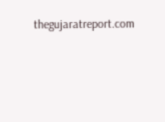thegujaratreport.com